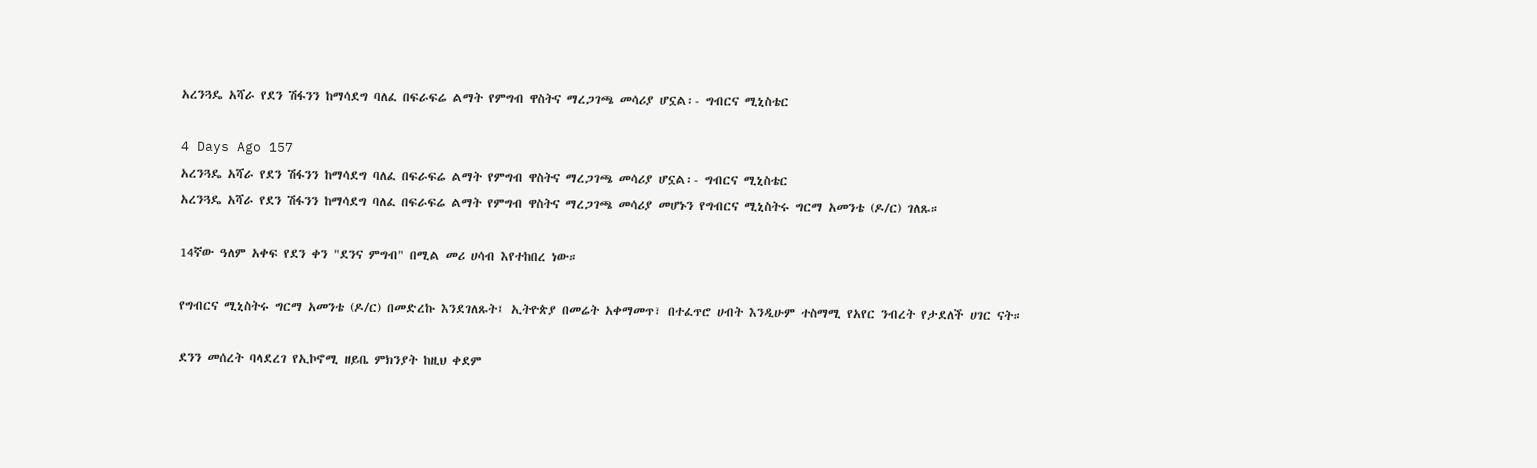አረንጓዴ አሻራ የደን ሽፋንን ከማሳደግ ባለፈ በፍራፍሬ ልማት የምግብ ዋስትና ማረጋገጫ መሳሪያ ሆኗል፡- ግብርና ሚኒስቴር

4 Days Ago 157
አረንጓዴ አሻራ የደን ሽፋንን ከማሳደግ ባለፈ በፍራፍሬ ልማት የምግብ ዋስትና ማረጋገጫ መሳሪያ ሆኗል፡- ግብርና ሚኒስቴር
አረንጓዴ አሻራ የደን ሽፋንን ከማሳደግ ባለፈ በፍራፍሬ ልማት የምግብ ዋስትና ማረጋገጫ መሳሪያ መሆኑን የግብርና ሚኒስትሩ ግርማ አመንቴ (ዶ/ር) ገለጹ።

14ኛው ዓለም አቀፍ የደን ቀን "ደንና ምግብ" በሚል መሪ ሀሳብ እየተከበረ ነው።

የግብርና ሚኒስትሩ ግርማ አመንቴ (ዶ/ር) በመድረኩ እንደገለጹት፤ ኢትዮጵያ በመሬት አቀማመጥ፣ በተፈጥሮ ሀብት እንዲሁም ተስማሚ የአየር ንብረት የታደለች ሀገር ናት።

ደንን መሰረት ባላደረገ የኢኮኖሚ ዘይቤ ምክንያት ከዚህ ቀደም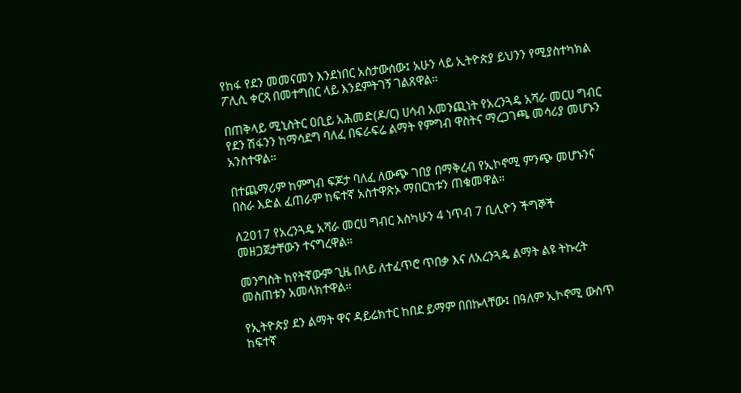የከፋ የደን መመናመን እንደነበር አስታውሰው፤ አሁን ላይ ኢትዮጵያ ይህንን የሚያስተካክል ፖሊሲ ቀርጻ በመተግበር ላይ እንደምትገኝ ገልጸዋል።

በጠቅላይ ሚኒስትር ዐቢይ አሕመድ(ዶ/ር) ሀሳብ አመንጪነት የአረንጓዴ አሻራ መርሀ ግብር የደን ሽፋንን ከማሳደግ ባለፈ በፍራፍሬ ልማት የምግብ ዋስትና ማረጋገጫ መሳሪያ መሆኑን አንስተዋል።

በተጨማሪም ከምግብ ፍጆታ ባለፈ ለውጭ ገበያ በማቅረብ የኢኮኖሚ ምንጭ መሆኑንና በስራ እድል ፈጠራም ከፍተኛ አስተዋጽኦ ማበርከቱን ጠቁመዋል።

ለ2017 የአረንጓዴ አሻራ መርሀ ግብር እስካሁን 4 ነጥብ 7 ቢሊዮን ችግኞች መዘጋጀታቸውን ተናግረዋል።

መንግስት ከየትኛውም ጊዜ በላይ ለተፈጥሮ ጥበቃ እና ለአረንጓዴ ልማት ልዩ ትኩረት መስጠቱን አመላክተዋል።

የኢትዮጵያ ደን ልማት ዋና ዳይሬክተር ከበደ ይማም በበኩላቸው፤ በዓለም ኢኮኖሚ ውስጥ ከፍተኛ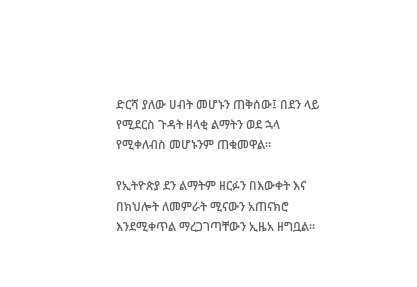ድርሻ ያለው ሀብት መሆኑን ጠቅሰው፤ በደን ላይ የሚደርስ ጉዳት ዘላቂ ልማትን ወደ ኋላ የሚቀለብስ መሆኑንም ጠቁመዋል።

የኢትዮጵያ ደን ልማትም ዘርፉን በእውቀት እና በክህሎት ለመምራት ሚናውን አጠናክሮ እንደሚቀጥል ማረጋገጣቸውን ኢዜአ ዘግቧል።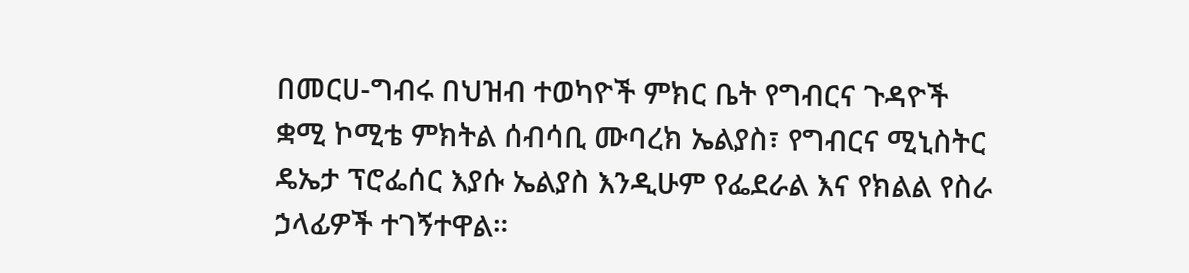በመርሀ-ግብሩ በህዝብ ተወካዮች ምክር ቤት የግብርና ጉዳዮች ቋሚ ኮሚቴ ምክትል ሰብሳቢ ሙባረክ ኤልያስ፣ የግብርና ሚኒስትር ዴኤታ ፕሮፌሰር እያሱ ኤልያስ እንዲሁም የፌደራል እና የክልል የስራ ኃላፊዎች ተገኝተዋል።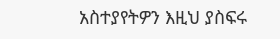አስተያየትዎን እዚህ ያስፍሩ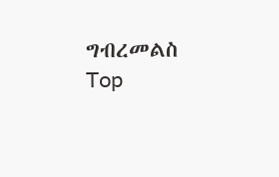ግብረመልስ
Top